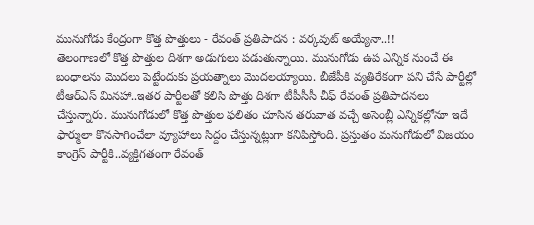మునుగోడు కేంద్రంగా కొత్త పొత్తులు - రేవంత్ ప్రతిపాదన : వర్కవుట్ అయ్యేనా..!!
తెలంగాణలో కొత్త పొత్తుల దిశగా అడుగులు పడుతున్నాయి. మునుగోడు ఉప ఎన్నిక నుంచే ఈ బంధాలను మొదలు పెట్టేందుకు ప్రయత్నాలు మొదలయ్యాయి. బీజేపీకి వ్యతిరేకంగా పని చేసే పార్టీల్లో టీఆర్ఎస్ మినహా..ఇతర పార్టీలతో కలిసి పొత్తు దిశగా టీపీసీసీ చీఫ్ రేవంత్ ప్రతిపాదనలు చేస్తున్నారు. మునుగోడులో కొత్త పొత్తుల ఫలితం చూసిన తరువాత వచ్చే అసెంబ్లీ ఎన్నికల్లోనూ ఇదే ఫార్ములా కొనసాగించేలా వ్యూహాలు సిద్దం చేస్తున్నట్లుగా కనిపిస్తోంది. ప్రస్తుతం మనుగోడులో విజయం కాంగ్రెస్ పార్టీకి..వ్యక్తిగతంగా రేవంత్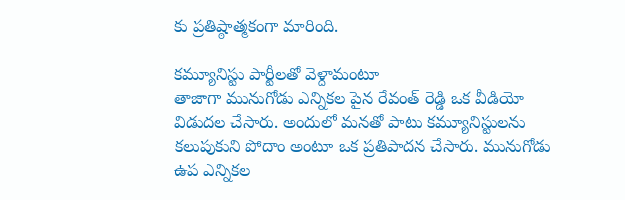కు ప్రతిష్ఠాత్మకంగా మారింది.

కమ్యూనిస్టు పార్టీలతో వెళ్దామంటూ
తాజాగా మునుగోడు ఎన్నికల పైన రేవంత్ రెడ్డి ఒక వీడియో విడుదల చేసారు. అందులో మనతో పాటు కమ్యూనిస్టులను కలుపుకుని పోదాం అంటూ ఒక ప్రతిపాదన చేసారు. మునుగోడు ఉప ఎన్నికల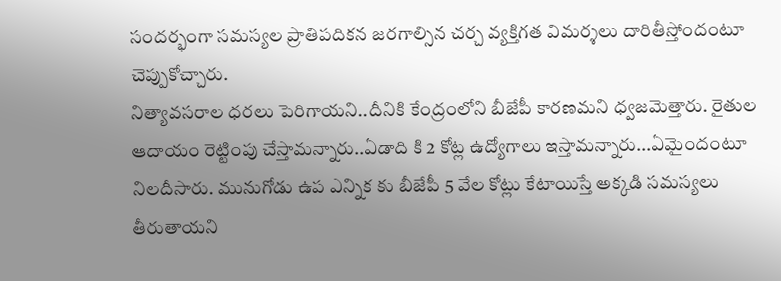సందర్భంగా సమస్యల ప్రాతిపదికన జరగాల్సిన చర్చ వ్యక్తిగత విమర్శలు దారితీస్తోందంటూ చెప్పుకోచ్చారు.
నిత్యావసరాల ధరలు పెరిగాయని..దీనికి కేంద్రంలోని బీజేపీ కారణమని ధ్వజమెత్తారు. రైతుల ఆదాయం రెట్టింపు చేస్తామన్నారు..ఏడాది కి 2 కోట్ల ఉద్యోగాలు ఇస్తామన్నారు...ఏమైందంటూ నిలదీసారు. మునుగోడు ఉప ఎన్నిక కు బీజేపీ 5 వేల కోట్లు కేటాయిస్తే అక్కడి సమస్యలు తీరుతాయని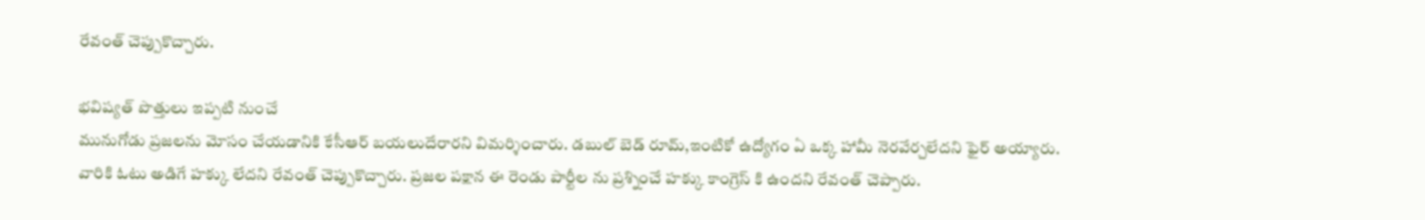రేవంత్ చెప్పుకొచ్చారు.

భవిష్యత్ పొత్తులు ఇప్పటి నుంచే
మునుగోడు ప్రజలను మోసం చేయడానికి కేసీఆర్ బయలుదేరారని విమర్శించారు. డబుల్ బెడ్ రూమ్,ఇంటికో ఉద్యోగం ఏ ఒక్క హామీ నెరవేర్చలేదని ఫైర్ అయ్యారు. వారికి ఓటు అడిగే హక్కు లేదని రేవంత్ చెప్పుకొచ్చారు. ప్రజల పక్షాన ఈ రెండు పార్టీల ను ప్రశ్నించే హక్కు కాంగ్రెస్ కి ఉందని రేవంత్ చెప్పారు.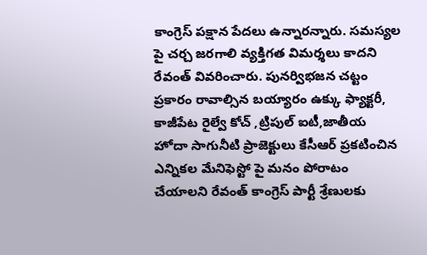కాంగ్రెస్ పక్షాన పేదలు ఉన్నారన్నారు. సమస్యల పై చర్చ జరగాలి వ్యక్తిగత విమర్శలు కాదని రేవంత్ వివరించారు. పునర్విభజన చట్టం ప్రకారం రావాల్సిన బయ్యారం ఉక్కు ఫ్యాక్టరీ, కాజీపేట రైల్వే కోచ్ ,ట్రిపుల్ ఐటీ,జాతీయ హోదా సాగునీటి ప్రాజెక్టులు కేసీఆర్ ప్రకటించిన ఎన్నికల మేనిఫెస్టో పై మనం పోరాటం చేయాలని రేవంత్ కాంగ్రెస్ పార్టీ శ్రేణులకు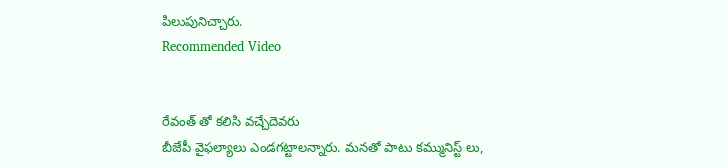పిలుపునిచ్చారు.
Recommended Video


రేవంత్ తో కలిసి వచ్చేదెవరు
బీజేపీ వైఫల్యాలు ఎండగట్టాలన్నారు. మనతో పాటు కమ్మునిస్ట్ లు,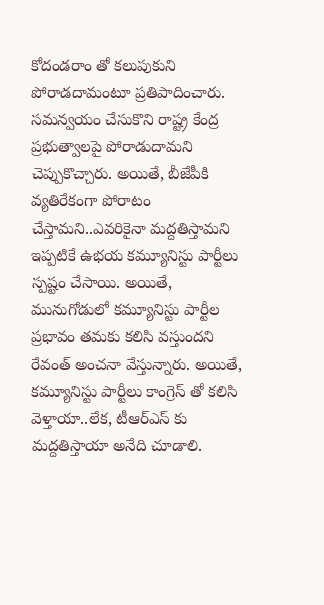కోదండరాం తో కలుపుకుని పోరాడదామంటూ ప్రతిపాదించారు. సమన్వయం చేసుకొని రాష్ట్ర కేంద్ర ప్రభుత్వాలపై పోరాడుదామని చెప్పుకొచ్చారు. అయితే, బీజేపీకి వ్యతిరేకంగా పోరాటం చేస్తామని..ఎవరికైనా మద్దతిస్తామని ఇప్పటికే ఉభయ కమ్యూనిస్టు పార్టీలు స్పష్టం చేసాయి. అయితే, మునుగోడులో కమ్యూనిస్టు పార్టీల ప్రభావం తమకు కలిసి వస్తుందని రేవంత్ అంచనా వేస్తున్నారు. అయితే, కమ్యూనిస్టు పార్టీలు కాంగ్రెస్ తో కలిసి వెళ్తాయా..లేక, టీఆర్ఎస్ కు మద్దతిస్తాయా అనేది చూడాలి.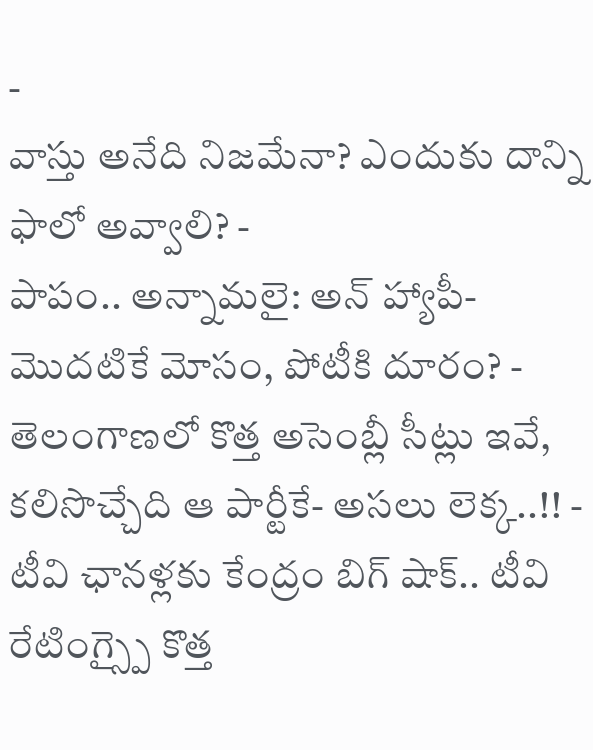-
వాస్తు అనేది నిజమేనా? ఎందుకు దాన్ని ఫాలో అవ్వాలి? -
పాపం.. అన్నామలై: అన్ హ్యాపీ- మొదటికే మోసం, పోటీకి దూరం? -
తెలంగాణలో కొత్త అసెంబ్లీ సీట్లు ఇవే, కలిసొచ్చేది ఆ పార్టీకే- అసలు లెక్క..!! -
టీవి ఛానళ్లకు కేంద్రం బిగ్ షాక్.. టీవి రేటింగ్స్పై కొత్త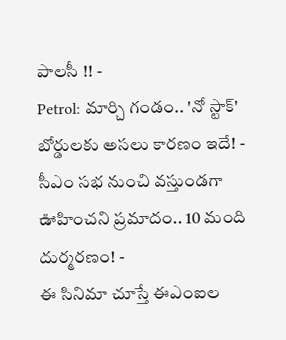పాలసీ !! -
Petrol: మార్చి గండం.. 'నో స్టాక్' బోర్డులకు అసలు కారణం ఇదే! -
సీఎం సభ నుంచి వస్తుండగా ఊహించని ప్రమాదం.. 10 మంది దుర్మరణం! -
ఈ సినిమా చూస్తే ఈఎంఐల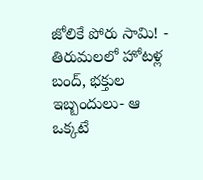జోలికే పోరు సామి! -
తిరుమలలో హోటళ్ల బంద్, భక్తుల ఇబ్బందులు- ఆ ఒక్కటే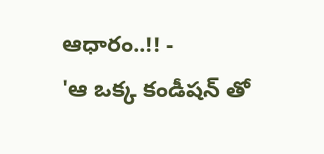ఆధారం..!! -
'ఆ ఒక్క కండీషన్ తో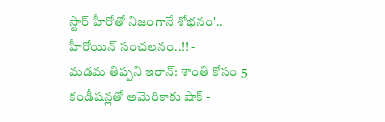స్టార్ హీరోతో నిజంగానే శోభనం'.. హీరోయిన్ సంచలనం..!! -
మడమ తిప్పని ఇరాన్: శాంతి కోసం 5 కండీషన్లతో అమెరికాకు షాక్ -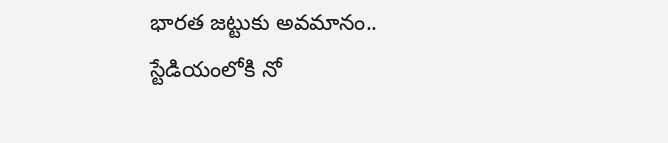భారత జట్టుకు అవమానం.. స్టేడియంలోకి నో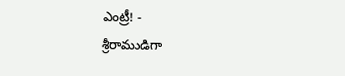ఎంట్రీ! -
శ్రీరాముడిగా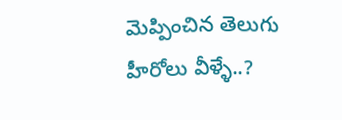మెప్పించిన తెలుగు హీరోలు వీళ్ళే..?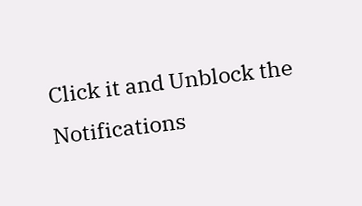Click it and Unblock the Notifications